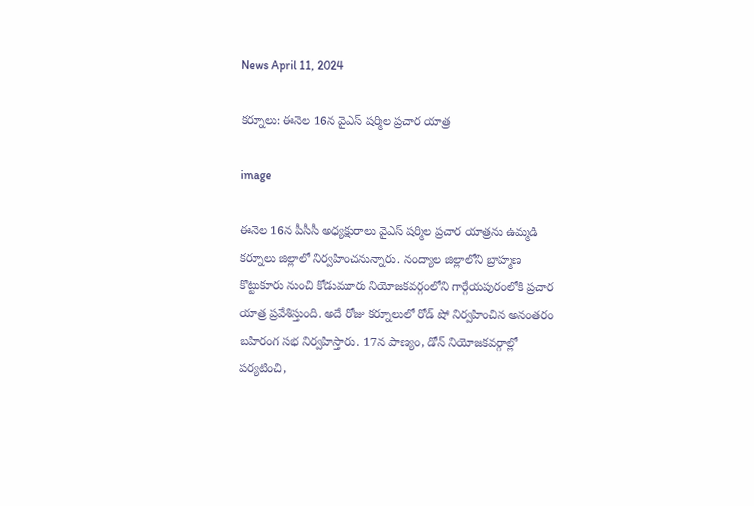News April 11, 2024

కర్నూలు: ఈనెల 16న వైఎస్ షర్మిల ప్రచార యాత్ర

image

ఈనెల 16న పీసీసీ అధ్యక్షురాలు వైఎస్ షర్మిల ప్రచార యాత్రను ఉమ్మడి కర్నూలు జిల్లాలో నిర్వహించనున్నారు. నంద్యాల జిల్లాలోని బ్రాహ్మణ కొట్టుకూరు నుంచి కోడుమూరు నియోజకవర్గంలోని గార్గేయపురంలోకి ప్రచార యాత్ర ప్రవేశిస్తుంది. అదే రోజు కర్నూలులో రోడ్ షో నిర్వహించిన అనంతరం బహిరంగ సభ నిర్వహిస్తారు. 17న పాణ్యం, డోన్ నియోజకవర్గాల్లో పర్యటించి,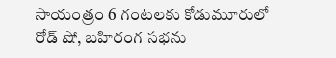సాయంత్రం 6 గంటలకు కోడుమూరులో రోడ్ షో, బహిరంగ సభను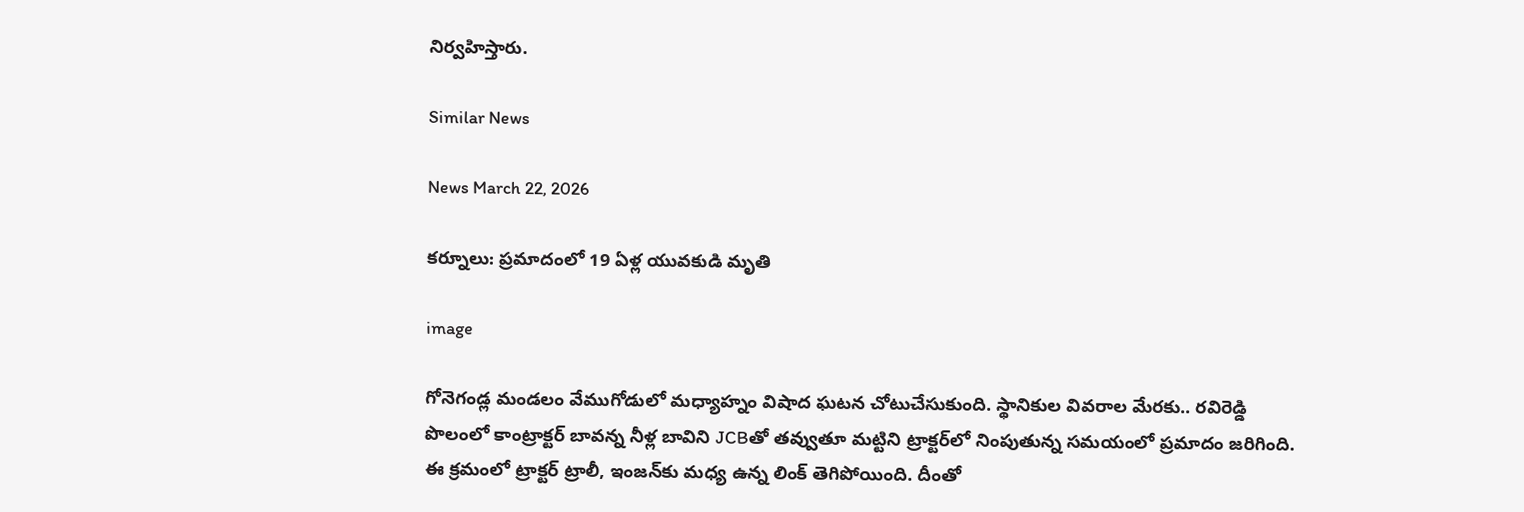నిర్వహిస్తారు.

Similar News

News March 22, 2026

కర్నూలు: ప్రమాదంలో 19 ఏళ్ల యువకుడి మృతి

image

గోనెగండ్ల మండలం వేముగోడులో మధ్యాహ్నం విషాద ఘటన చోటుచేసుకుంది. స్థానికుల వివరాల మేరకు.. రవిరెడ్డి పొలంలో కాంట్రాక్టర్ బావన్న నీళ్ల బావిని JCBతో తవ్వుతూ మట్టిని ట్రాక్టర్‌లో నింపుతున్న సమయంలో ప్రమాదం జరిగింది. ఈ క్రమంలో ట్రాక్టర్ ట్రాలీ, ఇంజన్‌కు మధ్య ఉన్న లింక్ తెగిపోయింది. దీంతో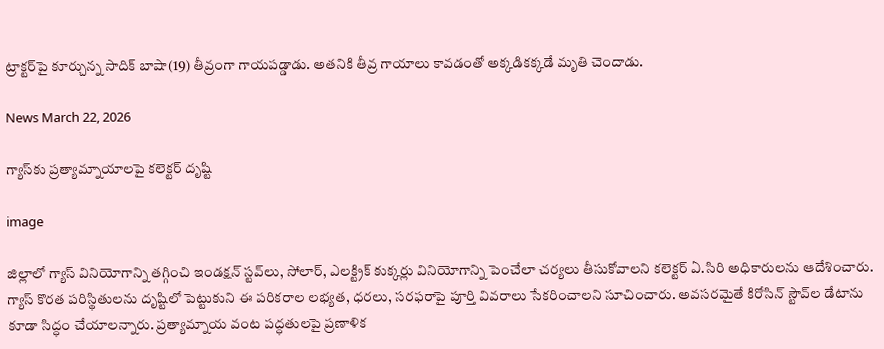ట్రాక్టర్‌పై కూర్చున్న సాదిక్ బాషా(19) తీవ్రంగా గాయపడ్డాడు. అతనికి తీవ్ర గాయాలు కావడంతో అక్కడికక్కడే మృతి చెందాడు.

News March 22, 2026

గ్యాస్‌కు ప్రత్యామ్నాయాలపై కలెక్టర్ దృష్టి

image

జిల్లాలో గ్యాస్ వినియోగాన్ని తగ్గించి ఇండక్షన్ స్టవ్‌లు, సోలార్, ఎలక్ట్రిక్ కుక్కర్లు వినియోగాన్ని పెంచేలా చర్యలు తీసుకోవాలని కలెక్టర్ ఏ.సిరి అధికారులను ఆదేశించారు. గ్యాస్ కొరత పరిస్థితులను దృష్టిలో పెట్టుకుని ఈ పరికరాల లభ్యత, ధరలు, సరఫరాపై పూర్తి వివరాలు సేకరించాలని సూచించారు. అవసరమైతే కిరోసిన్ స్టౌవ్‌ల డేటాను కూడా సిద్ధం చేయాలన్నారు. ప్రత్యామ్నాయ వంట పద్ధతులపై ప్రణాళిక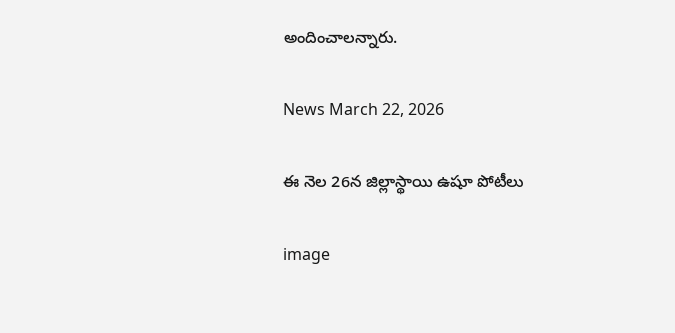అందించాలన్నారు.

News March 22, 2026

ఈ నెల 26న జిల్లాస్థాయి ఉషూ పోటీలు

image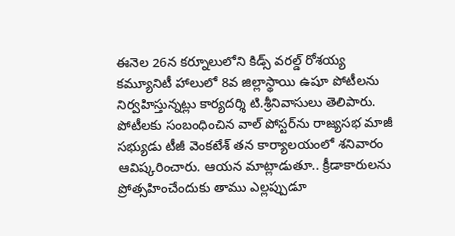ఈనెల 26న కర్నూలులోని కిడ్స్ వరల్డ్ రోశయ్య కమ్యూనిటీ హాలులో 8వ జిల్లాస్థాయి ఉషూ పోటీలను నిర్వహిస్తున్నట్లు కార్యదర్శి టి.శ్రీనివాసులు తెలిపారు. పోటీలకు సంబంధించిన వాల్ పోస్టర్‌ను రాజ్యసభ మాజీ సభ్యుడు టీజీ వెంకటేశ్ తన కార్యాలయంలో శనివారం ఆవిష్కరించారు. ఆయన మాట్లాడుతూ.. క్రీడాకారులను ప్రోత్సహించేందుకు తాము ఎల్లప్పుడూ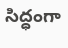సిద్ధంగా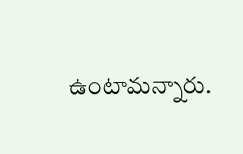ఉంటామన్నారు.